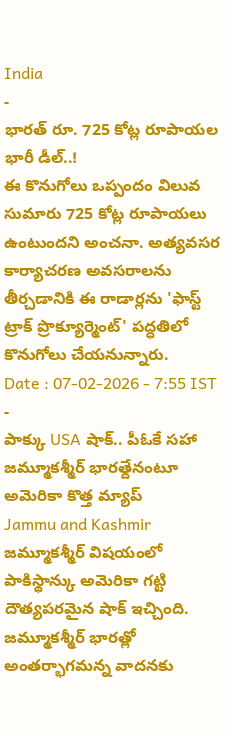India
-
భారత్ రూ. 725 కోట్ల రూపాయల భారీ డీల్..!
ఈ కొనుగోలు ఒప్పందం విలువ సుమారు 725 కోట్ల రూపాయలు ఉంటుందని అంచనా. అత్యవసర కార్యాచరణ అవసరాలను తీర్చడానికి ఈ రాడార్లను 'ఫాస్ట్ ట్రాక్ ప్రొక్యూర్మెంట్' పద్ధతిలో కొనుగోలు చేయనున్నారు.
Date : 07-02-2026 - 7:55 IST -
పాక్కు USA షాక్.. పీఓకే సహా జమ్మూకశ్మీర్ భారత్దేనంటూ అమెరికా కొత్త మ్యాప్
Jammu and Kashmir జమ్మూకశ్మీర్ విషయంలో పాకిస్థాన్కు అమెరికా గట్టి దౌత్యపరమైన షాక్ ఇచ్చింది. జమ్మూకశ్మీర్ భారత్లో అంతర్భాగమన్న వాదనకు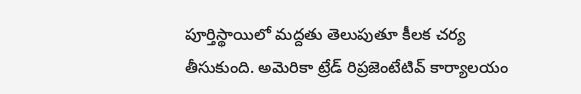పూర్తిస్థాయిలో మద్దతు తెలుపుతూ కీలక చర్య తీసుకుంది. అమెరికా ట్రేడ్ రిప్రజెంటేటివ్ కార్యాలయం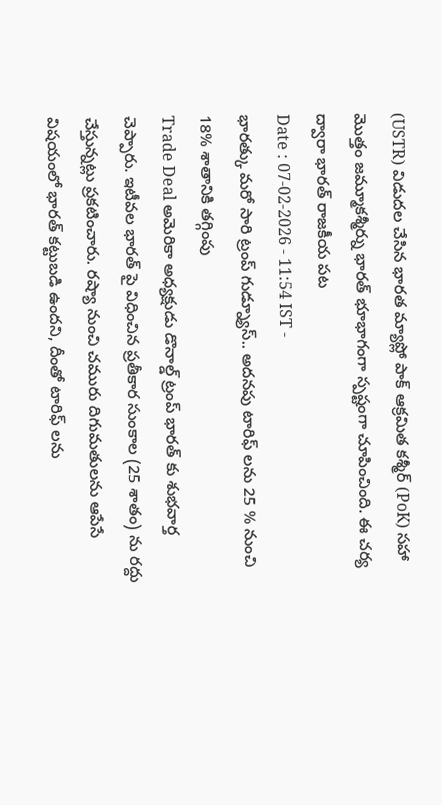(USTR) విడుదల చేసిన భారత మ్యాప్లో పాక్ ఆక్రమిత కశ్మీర్ (PoK) సహా మొత్తం జమ్మూకశ్మీర్ను భారత్ భూభాగంగా స్పష్టంగా చూపించింది. ఈ చర్య ద్వారా భారత్ రాజకీయ పట
Date : 07-02-2026 - 11:54 IST -
భారత్కు మరో సారి ట్రంప్ గుడ్న్యూస్.. అదనపు టారిఫ్ లను 25 % నుంచి 18% శాతానికి తగ్గింపు
Trade Deal అమెరికా అధ్యక్షుడు డొనాల్డ్ ట్రంప్ భారత్ కు శుభవార్త చెప్పారు. ఇటీవల భారత్ పై విధించిన ప్రతీకార సుంకాల (25 శాతం) ను రద్దు చేస్తున్నట్లు ప్రకటించారు. రష్యా నుంచి చమురు దిగుమతులను ఆపేసే విషయంలో భారత్ కట్టుబడి ఉందని, దీంతో టారిఫ్ లను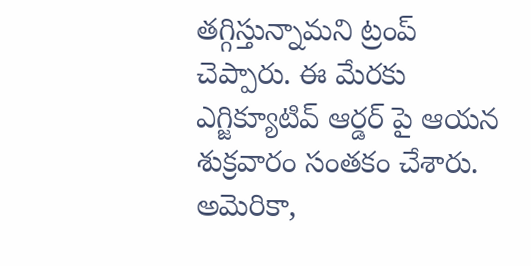తగ్గిస్తున్నామని ట్రంప్ చెప్పారు. ఈ మేరకు ఎగ్జిక్యూటివ్ ఆర్డర్ పై ఆయన శుక్రవారం సంతకం చేశారు. అమెరికా,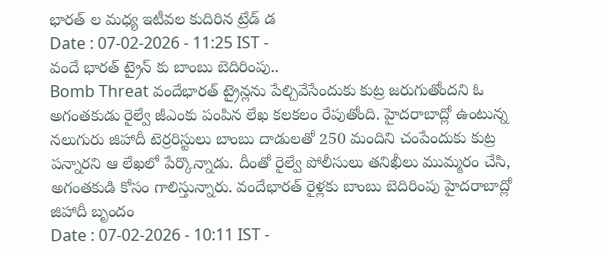భారత్ ల మధ్య ఇటీవల కుదిరిన ట్రేడ్ డ
Date : 07-02-2026 - 11:25 IST -
వందే భారత్ ట్రైన్ కు బాంబు బెదిరింపు..
Bomb Threat వందేభారత్ ట్రైన్లను పేల్చివేసేందుకు కుట్ర జరుగుతోందని ఓ అగంతకుడు రైల్వే జీఎంకు పంపిన లేఖ కలకలం రేపుతోంది. హైదరాబాద్లో ఉంటున్న నలుగురు జిహాదీ టెర్రరిస్టులు బాంబు దాడులతో 250 మందిని చంపేందుకు కుట్ర పన్నారని ఆ లేఖలో పేర్కొన్నాడు. దీంతో రైల్వే పోలీసులు తనిఖీలు ముమ్మరం చేసి, అగంతకుడి కోసం గాలిస్తున్నారు. వందేభారత్ రైళ్లకు బాంబు బెదిరింపు హైదరాబాద్లో జిహాదీ బృందం
Date : 07-02-2026 - 10:11 IST -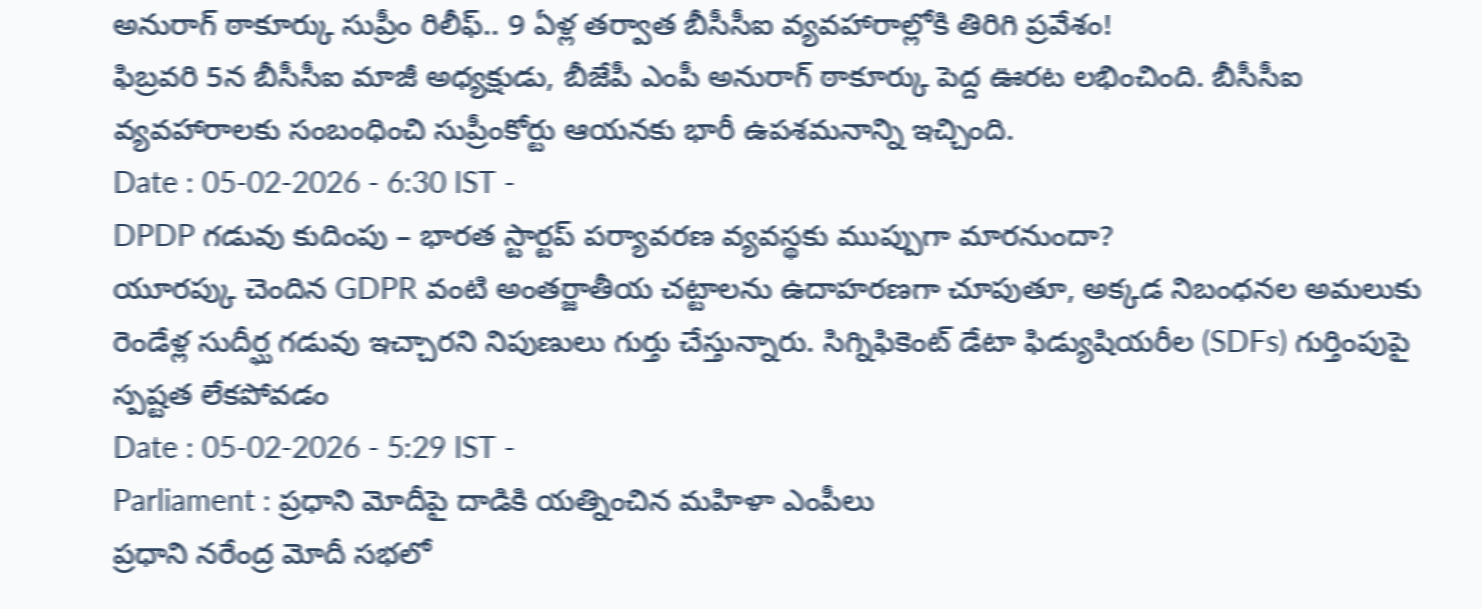అనురాగ్ ఠాకూర్కు సుప్రీం రిలీఫ్.. 9 ఏళ్ల తర్వాత బీసీసీఐ వ్యవహారాల్లోకి తిరిగి ప్రవేశం!
ఫిబ్రవరి 5న బీసీసీఐ మాజీ అధ్యక్షుడు, బీజేపీ ఎంపీ అనురాగ్ ఠాకూర్కు పెద్ద ఊరట లభించింది. బీసీసీఐ వ్యవహారాలకు సంబంధించి సుప్రీంకోర్టు ఆయనకు భారీ ఉపశమనాన్ని ఇచ్చింది.
Date : 05-02-2026 - 6:30 IST -
DPDP గడువు కుదింపు – భారత స్టార్టప్ పర్యావరణ వ్యవస్థకు ముప్పుగా మారనుందా?
యూరప్కు చెందిన GDPR వంటి అంతర్జాతీయ చట్టాలను ఉదాహరణగా చూపుతూ, అక్కడ నిబంధనల అమలుకు రెండేళ్ల సుదీర్ఘ గడువు ఇచ్చారని నిపుణులు గుర్తు చేస్తున్నారు. సిగ్నిఫికెంట్ డేటా ఫిడ్యుషియరీల (SDFs) గుర్తింపుపై స్పష్టత లేకపోవడం
Date : 05-02-2026 - 5:29 IST -
Parliament : ప్రధాని మోదీపై దాడికి యత్నించిన మహిళా ఎంపీలు
ప్రధాని నరేంద్ర మోదీ సభలో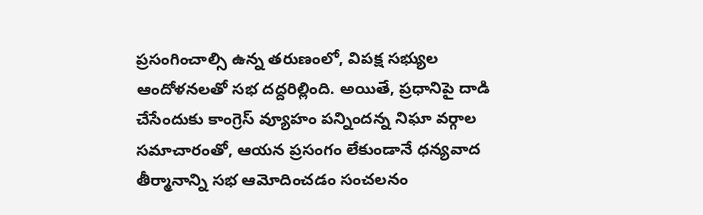ప్రసంగించాల్సి ఉన్న తరుణంలో, విపక్ష సభ్యుల ఆందోళనలతో సభ దద్దరిల్లింది. అయితే, ప్రధానిపై దాడి చేసేందుకు కాంగ్రెస్ వ్యూహం పన్నిందన్న నిఘా వర్గాల సమాచారంతో, ఆయన ప్రసంగం లేకుండానే ధన్యవాద తీర్మానాన్ని సభ ఆమోదించడం సంచలనం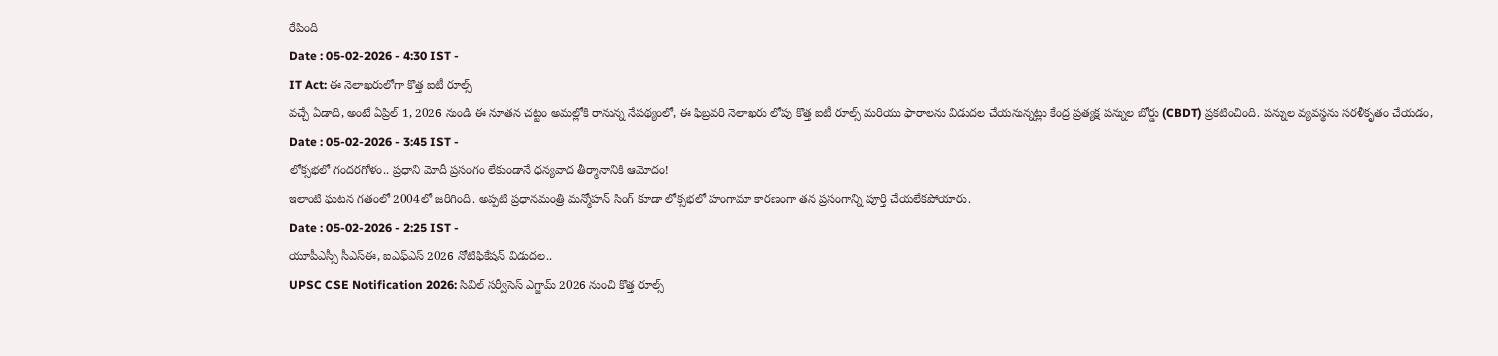రేపింది
Date : 05-02-2026 - 4:30 IST -
IT Act: ఈ నెలాఖరులోగా కొత్త ఐటీ రూల్స్
వచ్చే ఏడాది, అంటే ఏప్రిల్ 1, 2026 నుండి ఈ నూతన చట్టం అమల్లోకి రానున్న నేపథ్యంలో, ఈ ఫిబ్రవరి నెలాఖరు లోపు కొత్త ఐటీ రూల్స్ మరియు ఫారాలను విడుదల చేయనున్నట్లు కేంద్ర ప్రత్యక్ష పన్నుల బోర్డు (CBDT) ప్రకటించింది. పన్నుల వ్యవస్థను సరళీకృతం చేయడం,
Date : 05-02-2026 - 3:45 IST -
లోక్సభలో గందరగోళం.. ప్రధాని మోదీ ప్రసంగం లేకుండానే ధన్యవాద తీర్మానానికి ఆమోదం!
ఇలాంటి ఘటన గతంలో 2004లో జరిగింది. అప్పటి ప్రధానమంత్రి మన్మోహన్ సింగ్ కూడా లోక్సభలో హంగామా కారణంగా తన ప్రసంగాన్ని పూర్తి చేయలేకపోయారు.
Date : 05-02-2026 - 2:25 IST -
యూపీఎస్సీ సీఎస్ఈ, ఐఎఫ్ఎస్ 2026 నోటిఫికేషన్ విడుదల..
UPSC CSE Notification 2026: సివిల్ సర్వీసెస్ ఎగ్జామ్ 2026 నుంచి కొత్త రూల్స్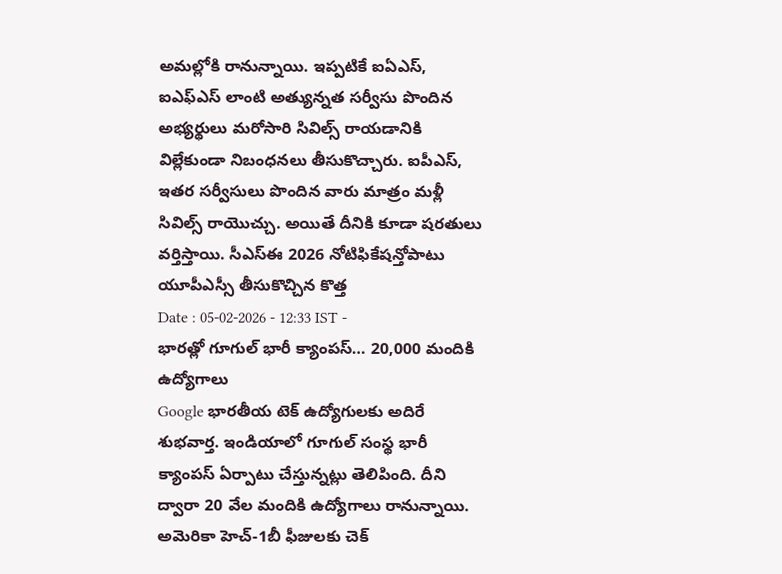అమల్లోకి రానున్నాయి. ఇప్పటికే ఐఏఎస్, ఐఎఫ్ఎస్ లాంటి అత్యున్నత సర్వీసు పొందిన అభ్యర్థులు మరోసారి సివిల్స్ రాయడానికి విల్లేకుండా నిబంధనలు తీసుకొచ్చారు. ఐపీఎస్, ఇతర సర్వీసులు పొందిన వారు మాత్రం మళ్లీ సివిల్స్ రాయొచ్చు. అయితే దీనికి కూడా షరతులు వర్తిస్తాయి. సీఎస్ఈ 2026 నోటిఫికేషన్తోపాటు యూపీఎస్సీ తీసుకొచ్చిన కొత్త
Date : 05-02-2026 - 12:33 IST -
భారత్లో గూగుల్ భారీ క్యాంపస్… 20,000 మందికి ఉద్యోగాలు
Google భారతీయ టెక్ ఉద్యోగులకు అదిరే శుభవార్త. ఇండియాలో గూగుల్ సంస్థ భారీ క్యాంపస్ ఏర్పాటు చేస్తున్నట్లు తెలిపింది. దీని ద్వారా 20 వేల మందికి ఉద్యోగాలు రానున్నాయి. అమెరికా హెచ్-1బీ ఫీజులకు చెక్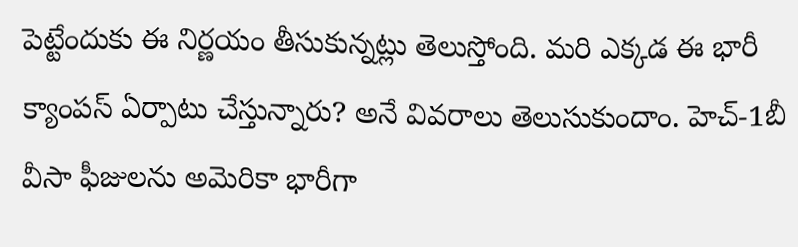పెట్టేందుకు ఈ నిర్ణయం తీసుకున్నట్లు తెలుస్తోంది. మరి ఎక్కడ ఈ భారీ క్యాంపస్ ఏర్పాటు చేస్తున్నారు? అనే వివరాలు తెలుసుకుందాం. హెచ్-1బీ వీసా ఫీజులను అమెరికా భారీగా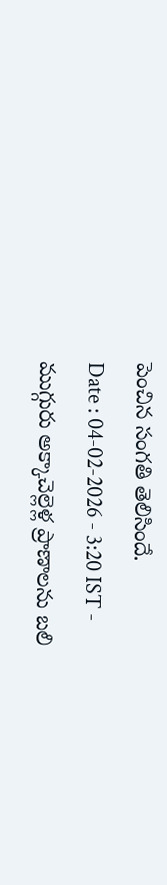పెంచిన సంగతి తెలిసిందే.
Date : 04-02-2026 - 3:20 IST -
ముగ్గురు అక్కాచెల్లెళ్ల ప్రాణాలను బలి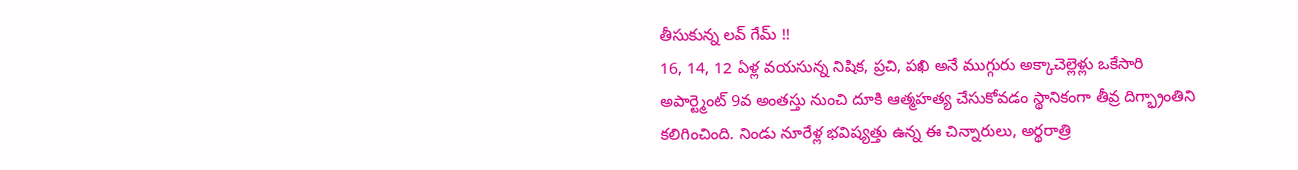తీసుకున్న లవ్ గేమ్ !!
16, 14, 12 ఏళ్ల వయసున్న నిషిక, ప్రచి, పఖి అనే ముగ్గురు అక్కాచెల్లెళ్లు ఒకేసారి అపార్ట్మెంట్ 9వ అంతస్తు నుంచి దూకి ఆత్మహత్య చేసుకోవడం స్థానికంగా తీవ్ర దిగ్భ్రాంతిని కలిగించింది. నిండు నూరేళ్ల భవిష్యత్తు ఉన్న ఈ చిన్నారులు, అర్థరాత్రి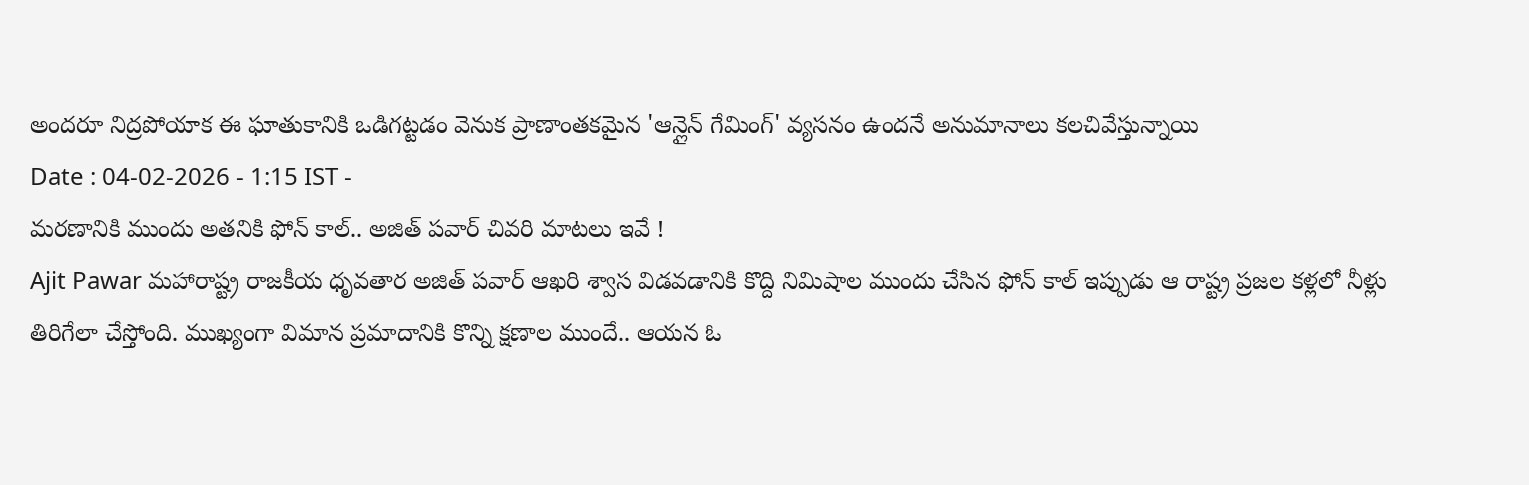అందరూ నిద్రపోయాక ఈ ఘాతుకానికి ఒడిగట్టడం వెనుక ప్రాణాంతకమైన 'ఆన్లైన్ గేమింగ్' వ్యసనం ఉందనే అనుమానాలు కలచివేస్తున్నాయి
Date : 04-02-2026 - 1:15 IST -
మరణానికి ముందు అతనికి ఫోన్ కాల్.. అజిత్ పవార్ చివరి మాటలు ఇవే !
Ajit Pawar మహారాష్ట్ర రాజకీయ ధృవతార అజిత్ పవార్ ఆఖరి శ్వాస విడవడానికి కొద్ది నిమిషాల ముందు చేసిన ఫోన్ కాల్ ఇప్పుడు ఆ రాష్ట్ర ప్రజల కళ్లలో నీళ్లు తిరిగేలా చేస్తోంది. ముఖ్యంగా విమాన ప్రమాదానికి కొన్ని క్షణాల ముందే.. ఆయన ఓ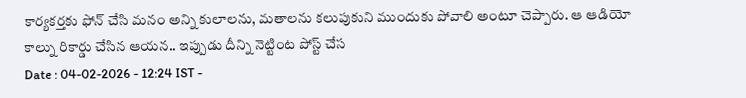కార్యకర్తకు ఫోన్ చేసి మనం అన్ని కులాలను, మతాలను కలుపుకుని ముందుకు పోవాలి అంటూ చెప్పారు. ఆ ఆడియో కాల్ను రికార్డు చేసిన ఆయన.. ఇప్పుడు దీన్ని నెట్టింట పోస్ట్ చేస
Date : 04-02-2026 - 12:24 IST -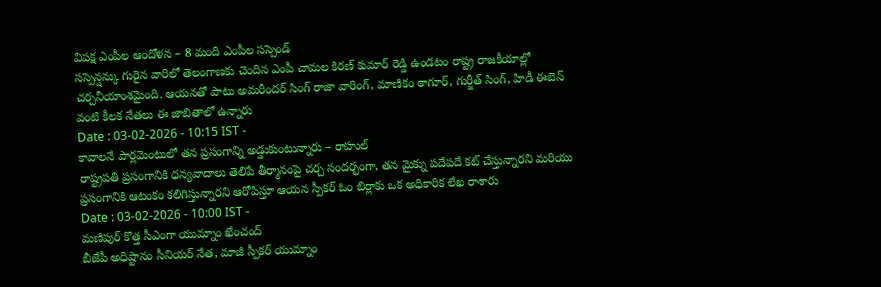విపక్ష ఎంపీల ఆందోళన – 8 మంది ఎంపీల సస్పెండ్
సస్పెన్షన్కు గురైన వారిలో తెలంగాణకు చెందిన ఎంపీ చామల కిరణ్ కుమార్ రెడ్డి ఉండటం రాష్ట్ర రాజకీయాల్లో చర్చనీయాంశమైంది. ఆయనతో పాటు అమరీందర్ సింగ్ రాజా వారింగ్, మాణికం ఠాగూర్, గుర్జీత్ సింగ్, హిడీ ఈబెన్ వంటి కీలక నేతలు ఈ జాబితాలో ఉన్నారు
Date : 03-02-2026 - 10:15 IST -
కావాలనే పార్లమెంటులో తన ప్రసంగాన్ని అడ్డుకుంటున్నారు – రాహుల్
రాష్ట్రపతి ప్రసంగానికి ధన్యవాదాలు తెలిపే తీర్మానంపై చర్చ సందర్భంగా, తన మైక్ను పదేపదే కట్ చేస్తున్నారని మరియు ప్రసంగానికి ఆటంకం కలిగిస్తున్నారని ఆరోపిస్తూ ఆయన స్పీకర్ ఓం బిర్లాకు ఒక అధికారిక లేఖ రాశారు
Date : 03-02-2026 - 10:00 IST -
మణిపుర్ కొత్త సీఎంగా యుమ్నాం ఖేంచంద్
బీజేపీ అధిష్టానం సీనియర్ నేత, మాజీ స్పీకర్ యుమ్నాం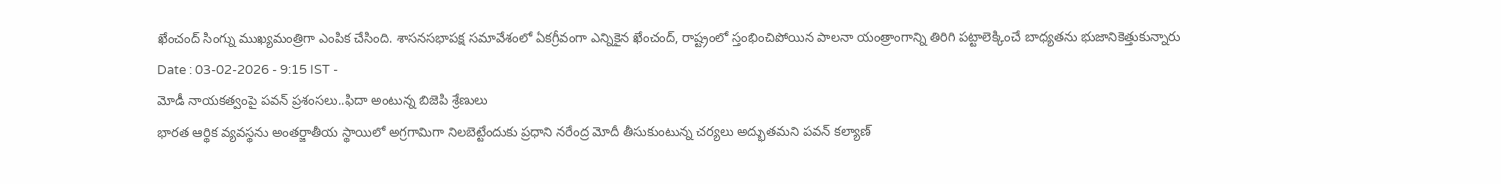ఖేంచంద్ సింగ్ను ముఖ్యమంత్రిగా ఎంపిక చేసింది. శాసనసభాపక్ష సమావేశంలో ఏకగ్రీవంగా ఎన్నికైన ఖేంచంద్, రాష్ట్రంలో స్తంభించిపోయిన పాలనా యంత్రాంగాన్ని తిరిగి పట్టాలెక్కించే బాధ్యతను భుజానికెత్తుకున్నారు
Date : 03-02-2026 - 9:15 IST -
మోడీ నాయకత్వంపై పవన్ ప్రశంసలు..ఫిదా అంటున్న బిజెపి శ్రేణులు
భారత ఆర్థిక వ్యవస్థను అంతర్జాతీయ స్థాయిలో అగ్రగామిగా నిలబెట్టేందుకు ప్రధాని నరేంద్ర మోదీ తీసుకుంటున్న చర్యలు అద్భుతమని పవన్ కల్యాణ్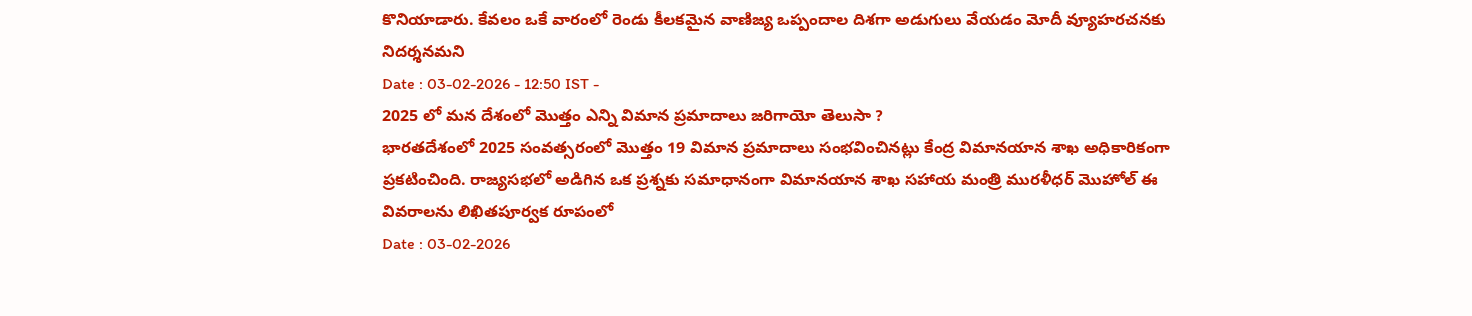కొనియాడారు. కేవలం ఒకే వారంలో రెండు కీలకమైన వాణిజ్య ఒప్పందాల దిశగా అడుగులు వేయడం మోదీ వ్యూహరచనకు నిదర్శనమని
Date : 03-02-2026 - 12:50 IST -
2025 లో మన దేశంలో మొత్తం ఎన్ని విమాన ప్రమాదాలు జరిగాయో తెలుసా ?
భారతదేశంలో 2025 సంవత్సరంలో మొత్తం 19 విమాన ప్రమాదాలు సంభవించినట్లు కేంద్ర విమానయాన శాఖ అధికారికంగా ప్రకటించింది. రాజ్యసభలో అడిగిన ఒక ప్రశ్నకు సమాధానంగా విమానయాన శాఖ సహాయ మంత్రి మురళీధర్ మొహోల్ ఈ వివరాలను లిఖితపూర్వక రూపంలో
Date : 03-02-2026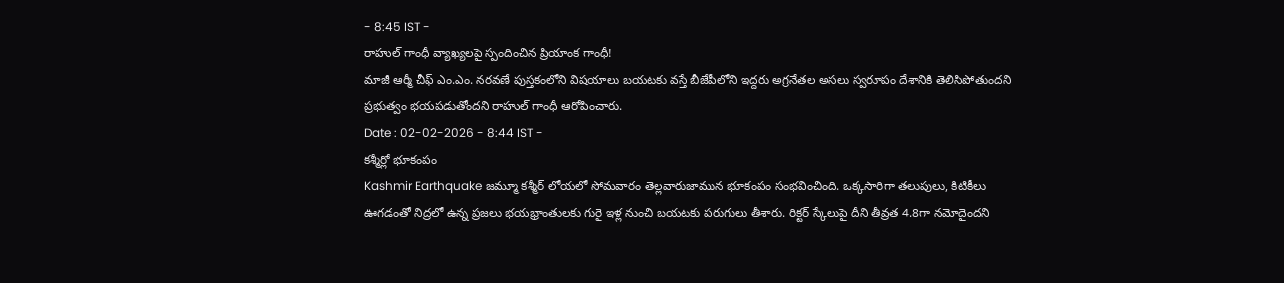- 8:45 IST -
రాహుల్ గాంధీ వ్యాఖ్యలపై స్పందించిన ప్రియాంక గాంధీ!
మాజీ ఆర్మీ చీఫ్ ఎం.ఎం. నరవణే పుస్తకంలోని విషయాలు బయటకు వస్తే బీజేపీలోని ఇద్దరు అగ్రనేతల అసలు స్వరూపం దేశానికి తెలిసిపోతుందని ప్రభుత్వం భయపడుతోందని రాహుల్ గాంధీ ఆరోపించారు.
Date : 02-02-2026 - 8:44 IST -
కశ్మీర్లో భూకంపం
Kashmir Earthquake జమ్మూ కశ్మీర్ లోయలో సోమవారం తెల్లవారుజామున భూకంపం సంభవించింది. ఒక్కసారిగా తలుపులు, కిటికీలు ఊగడంతో నిద్రలో ఉన్న ప్రజలు భయభ్రాంతులకు గురై ఇళ్ల నుంచి బయటకు పరుగులు తీశారు. రిక్టర్ స్కేలుపై దీని తీవ్రత 4.8గా నమోదైందని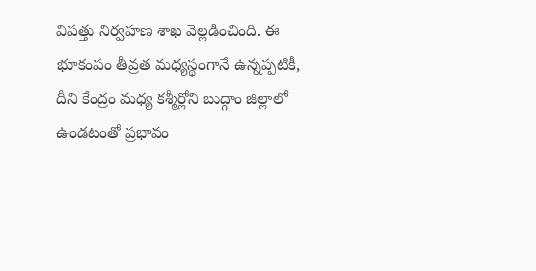విపత్తు నిర్వహణ శాఖ వెల్లడించింది. ఈ భూకంపం తీవ్రత మధ్యస్థంగానే ఉన్నప్పటికీ, దీని కేంద్రం మధ్య కశ్మీర్లోని బుద్గాం జిల్లాలో ఉండటంతో ప్రభావం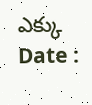ఎక్కు
Date :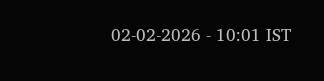02-02-2026 - 10:01 IST